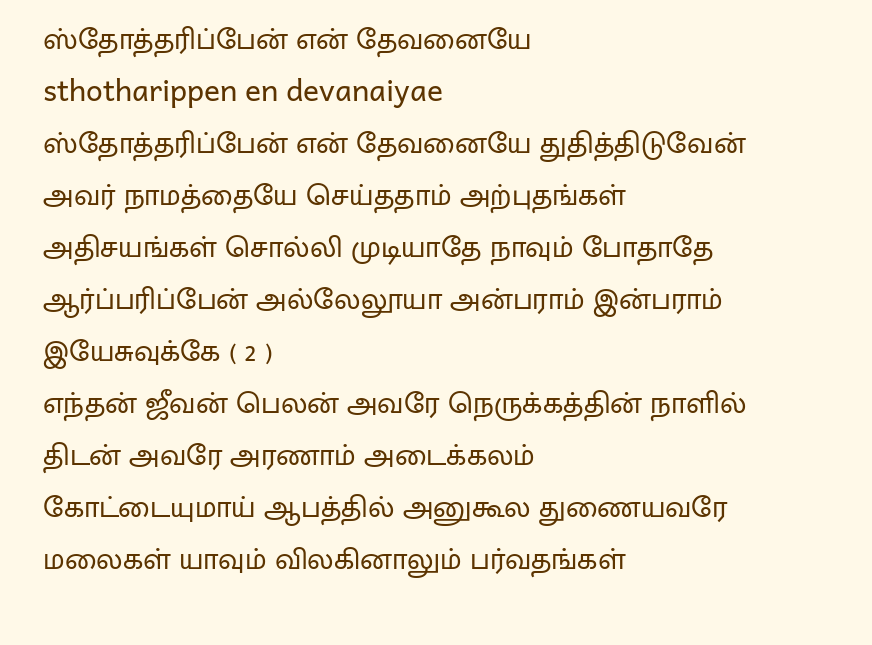ஸ்தோத்தரிப்பேன் என் தேவனையே
sthotharippen en devanaiyae
ஸ்தோத்தரிப்பேன் என் தேவனையே துதித்திடுவேன் அவர் நாமத்தையே செய்ததாம் அற்புதங்கள் அதிசயங்கள் சொல்லி முடியாதே நாவும் போதாதே
ஆர்ப்பரிப்பேன் அல்லேலூயா அன்பராம் இன்பராம் இயேசுவுக்கே ( 2 )
எந்தன் ஜீவன் பெலன் அவரே நெருக்கத்தின் நாளில் திடன் அவரே அரணாம் அடைக்கலம் கோட்டையுமாய் ஆபத்தில் அனுகூல துணையவரே
மலைகள் யாவும் விலகினாலும் பர்வதங்கள்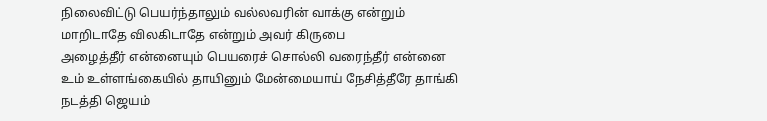நிலைவிட்டு பெயர்ந்தாலும் வல்லவரின் வாக்கு என்றும் மாறிடாதே விலகிடாதே என்றும் அவர் கிருபை
அழைத்தீர் என்னையும் பெயரைச் சொல்லி வரைந்தீர் என்னை உம் உள்ளங்கையில் தாயினும் மேன்மையாய் நேசித்தீரே தாங்கி நடத்தி ஜெயம்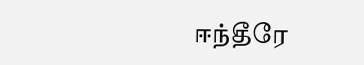ஈந்தீரே